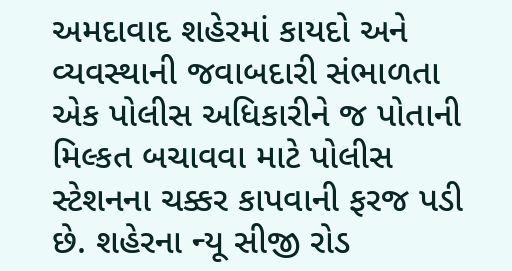અમદાવાદ શહેરમાં કાયદો અને વ્યવસ્થાની જવાબદારી સંભાળતા એક પોલીસ અધિકારીને જ પોતાની મિલ્કત બચાવવા માટે પોલીસ સ્ટેશનના ચક્કર કાપવાની ફરજ પડી છે. શહેરના ન્યૂ સીજી રોડ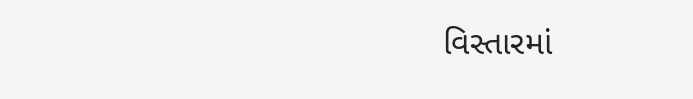વિસ્તારમાં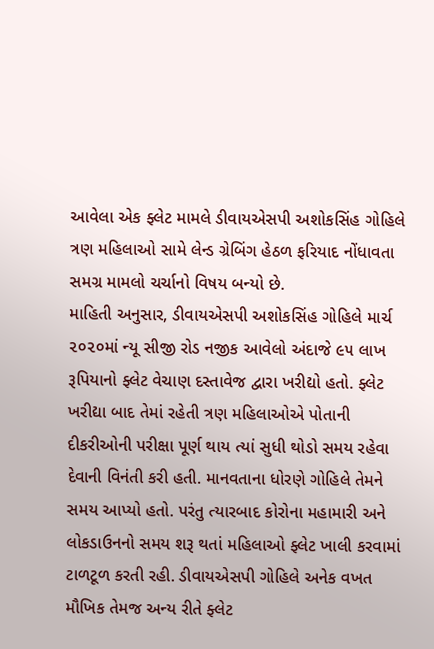આવેલા એક ફ્લેટ મામલે ડીવાયએસપી અશોકસિંહ ગોહિલે ત્રણ મહિલાઓ સામે લેન્ડ ગ્રેબિંગ હેઠળ ફરિયાદ નોંધાવતા સમગ્ર મામલો ચર્ચાનો વિષય બન્યો છે.
માહિતી અનુસાર, ડીવાયએસપી અશોકસિંહ ગોહિલે માર્ચ ૨૦૨૦માં ન્યૂ સીજી રોડ નજીક આવેલો અંદાજે ૯૫ લાખ રૂપિયાનો ફ્લેટ વેચાણ દસ્તાવેજ દ્વારા ખરીદ્યો હતો. ફ્લેટ ખરીદ્યા બાદ તેમાં રહેતી ત્રણ મહિલાઓએ પોતાની દીકરીઓની પરીક્ષા પૂર્ણ થાય ત્યાં સુધી થોડો સમય રહેવા દેવાની વિનંતી કરી હતી. માનવતાના ધોરણે ગોહિલે તેમને સમય આપ્યો હતો. પરંતુ ત્યારબાદ કોરોના મહામારી અને લોકડાઉનનો સમય શરૂ થતાં મહિલાઓ ફ્લેટ ખાલી કરવામાં ટાળટૂળ કરતી રહી. ડીવાયએસપી ગોહિલે અનેક વખત મૌખિક તેમજ અન્ય રીતે ફ્લેટ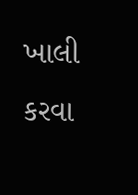ખાલી કરવા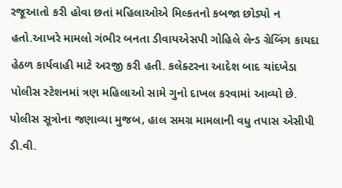રજૂઆતો કરી હોવા છતાં મહિલાઓએ મિલ્કતનો કબજા છોડ્યો ન હતો.આખરે મામલો ગંભીર બનતા ડીવાયએસપી ગોહિલે લેન્ડ ગ્રેબિંગ કાયદા હેઠળ કાર્યવાહી માટે અરજી કરી હતી. કલેક્ટરના આદેશ બાદ ચાંદખેડા પોલીસ સ્ટેશનમાં ત્રણ મહિલાઓ સામે ગુનો દાખલ કરવામાં આવ્યો છે. પોલીસ સૂત્રોના જણાવ્યા મુજબ, હાલ સમગ્ર મામલાની વધુ તપાસ એસીપી ડી.વી.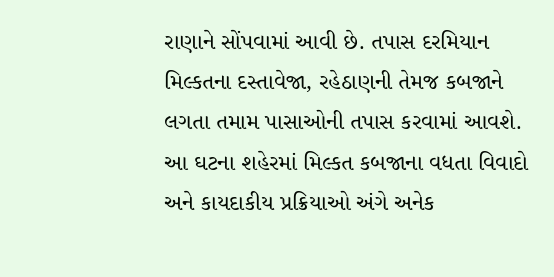રાણાને સોંપવામાં આવી છે. તપાસ દરમિયાન મિલ્કતના દસ્તાવેજા, રહેઠાણની તેમજ કબજાને લગતા તમામ પાસાઓની તપાસ કરવામાં આવશે. આ ઘટના શહેરમાં મિલ્કત કબજાના વધતા વિવાદો અને કાયદાકીય પ્રક્રિયાઓ અંગે અનેક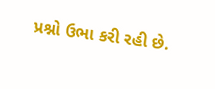પ્રશ્નો ઉભા કરી રહી છે.